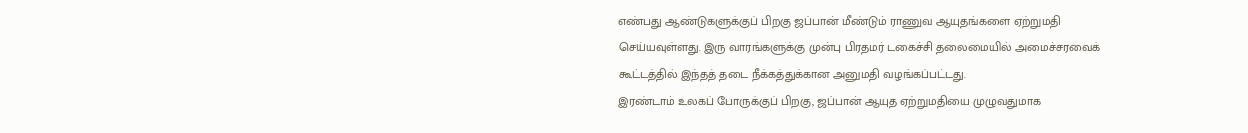எண்பது ஆண்டுகளுக்குப் பிறகு ஜப்பான் மீண்டும் ராணுவ ஆயுதங்களை ஏற்றுமதி செய்யவுள்ளது. இரு வாரங்களுக்கு முன்பு பிரதமர் டகைச்சி தலைமையில் அமைச்சரவைக் கூட்டத்தில் இந்தத் தடை நீக்கத்துக்கான அனுமதி வழங்கப்பட்டது.
இரண்டாம் உலகப் போருக்குப் பிறகு, ஜப்பான் ஆயுத ஏற்றுமதியை முழுவதுமாக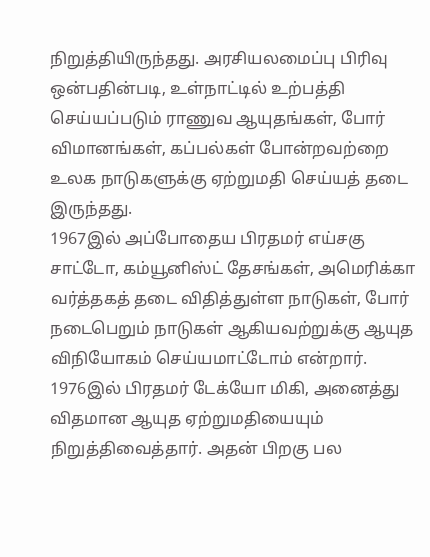நிறுத்தியிருந்தது. அரசியலமைப்பு பிரிவு ஒன்பதின்படி, உள்நாட்டில் உற்பத்தி செய்யப்படும் ராணுவ ஆயுதங்கள், போர் விமானங்கள், கப்பல்கள் போன்றவற்றை உலக நாடுகளுக்கு ஏற்றுமதி செய்யத் தடை இருந்தது.
1967இல் அப்போதைய பிரதமர் எய்சகு சாட்டோ, கம்யூனிஸ்ட் தேசங்கள், அமெரிக்கா வர்த்தகத் தடை விதித்துள்ள நாடுகள், போர் நடைபெறும் நாடுகள் ஆகியவற்றுக்கு ஆயுத விநியோகம் செய்யமாட்டோம் என்றார். 1976இல் பிரதமர் டேக்யோ மிகி, அனைத்து விதமான ஆயுத ஏற்றுமதியையும் நிறுத்திவைத்தார். அதன் பிறகு பல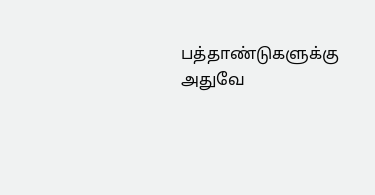பத்தாண்டுகளுக்கு அதுவே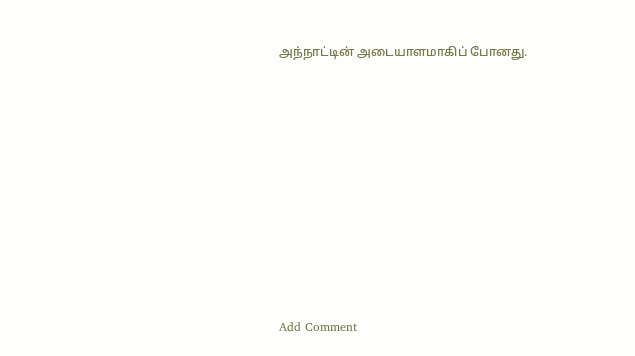அந்நாட்டின் அடையாளமாகிப் போனது.















Add Comment